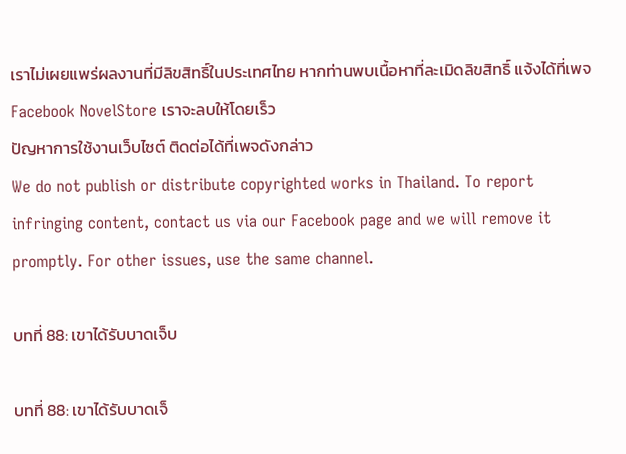เราไม่เผยแพร่ผลงานที่มีลิขสิทธิ์ในประเทศไทย หากท่านพบเนื้อหาที่ละเมิดลิขสิทธิ์ แจ้งได้ที่เพจ Facebook NovelStore เราจะลบให้โดยเร็ว
ปัญหาการใช้งานเว็บไซต์ ติดต่อได้ที่เพจดังกล่าว
We do not publish or distribute copyrighted works in Thailand. To report infringing content, contact us via our Facebook page and we will remove it promptly. For other issues, use the same channel.

บทที่ 88: เขาได้รับบาดเจ็บ

บทที่ 88: เขาได้รับบาดเจ็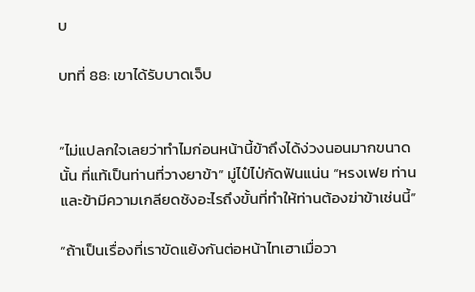บ

บทที่ 88: เขาได้รับบาดเจ็บ


“ไม่แปลกใจเลยว่าทำไมก่อนหน้านี้ข้าถึงได้ง่วงนอนมากขนาดนั้น ที่แท้เป็นท่านที่วางยาข้า” มู่ไป๋ไป่กัดฟันแน่น “หรงเฟย ท่านและข้ามีความเกลียดชังอะไรถึงขั้นที่ทำให้ท่านต้องฆ่าข้าเช่นนี้”

“ถ้าเป็นเรื่องที่เราขัดแย้งกันต่อหน้าไทเฮาเมื่อวา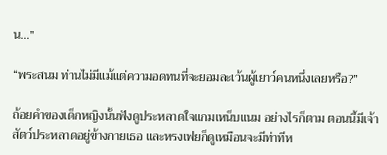น…”

“พระสนม ท่านไม่มีแม้แต่ความอดทนที่จะยอมละเว้นผู้เยาว์คนหนึ่งเลยหรือ?”

ถ้อยคำของเด็กหญิงนั้นฟังดูประหลาดใจแกมเหน็บแนม อย่างไรก็ตาม ตอนนี้มีเจ้าสัตว์ประหลาดอยู่ข้างกายเธอ และหรงเฟยก็ดูเหมือนจะมีท่าทีห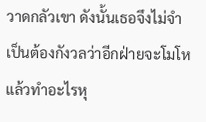วาดกลัวเขา ดังนั้นเธอจึงไม่จำเป็นต้องกังวลว่าอีกฝ่ายจะโมโหแล้วทำอะไรหุ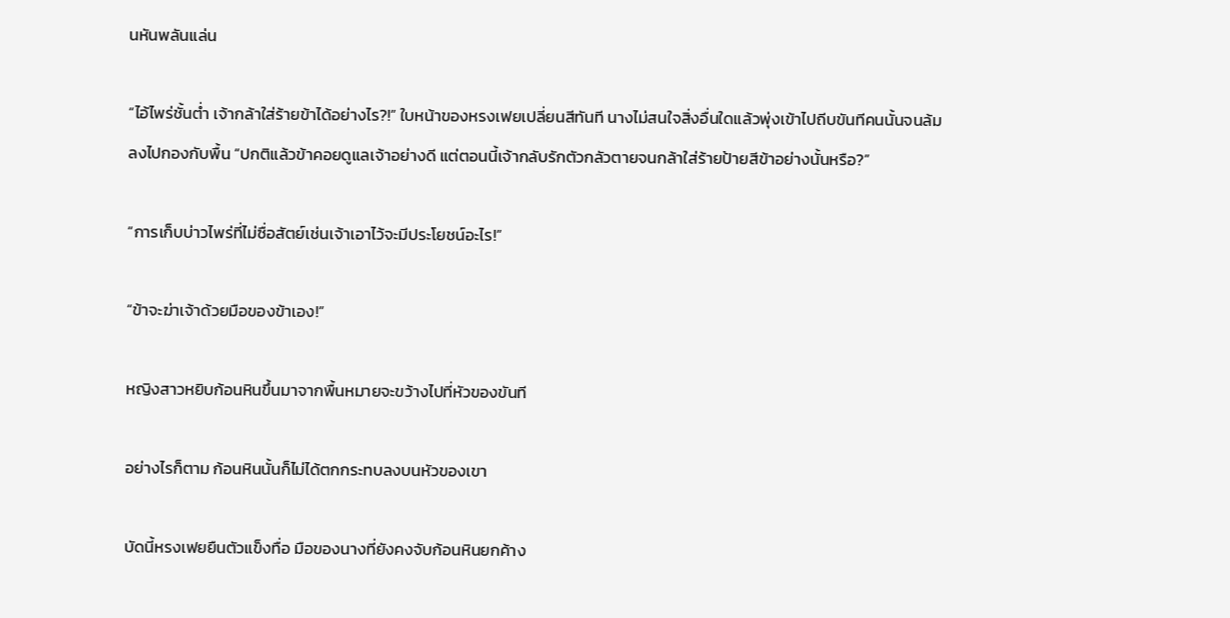นหันพลันแล่น

“ไอ้ไพร่ชั้นต่ำ เจ้ากล้าใส่ร้ายข้าได้อย่างไร?!” ใบหน้าของหรงเฟยเปลี่ยนสีทันที นางไม่สนใจสิ่งอื่นใดแล้วพุ่งเข้าไปถีบขันทีคนนั้นจนล้มลงไปกองกับพื้น “ปกติแล้วข้าคอยดูแลเจ้าอย่างดี แต่ตอนนี้เจ้ากลับรักตัวกลัวตายจนกล้าใส่ร้ายป้ายสีข้าอย่างนั้นหรือ?”

“การเก็บบ่าวไพร่ที่ไม่ซื่อสัตย์เช่นเจ้าเอาไว้จะมีประโยชน์อะไร!”

“ข้าจะฆ่าเจ้าด้วยมือของข้าเอง!”

หญิงสาวหยิบก้อนหินขึ้นมาจากพื้นหมายจะขว้างไปที่หัวของขันที

อย่างไรก็ตาม ก้อนหินนั้นก็ไม่ได้ตกกระทบลงบนหัวของเขา

บัดนี้หรงเฟยยืนตัวแข็งทื่อ มือของนางที่ยังคงจับก้อนหินยกค้าง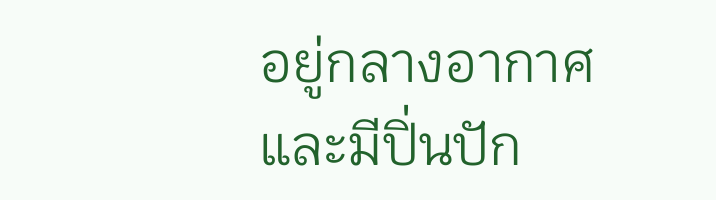อยู่กลางอากาศ และมีปิ่นปัก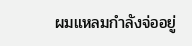ผมแหลมกำลังจ่ออยู่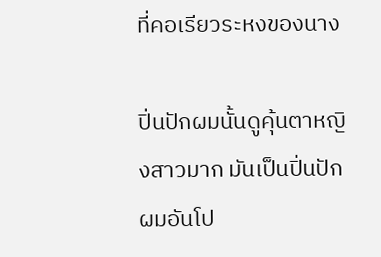ที่คอเรียวระหงของนาง

ปิ่นปักผมนั้นดูคุ้นตาหญิงสาวมาก มันเป็นปิ่นปักผมอันโป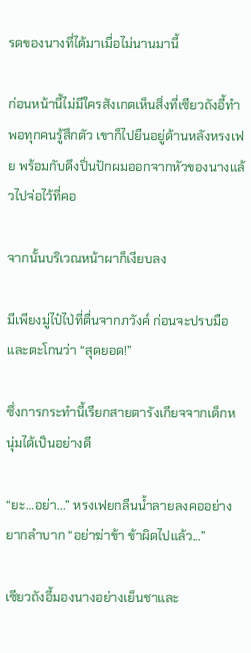รดของนางที่ได้มาเมื่อไม่นานมานี้

ก่อนหน้านี้ไม่มีใครสังเกตเห็นสิ่งที่เซียวถังอี้ทำ พอทุกคนรู้สึกตัว เขาก็ไปยืนอยู่ด้านหลังหรงเฟย พร้อมกับดึงปิ่นปักผมออกจากหัวของนางแล้วไปจ่อไว้ที่คอ

จากนั้นบริเวณหน้าผาก็เงียบลง

มีเพียงมู่ไป๋ไป่ที่ตื่นจากภวังค์ ก่อนจะปรบมือและตะโกนว่า “สุดยอด!”

ซึ่งการกระทำนี้เรียกสายตารังเกียจจากเด็กหนุ่มได้เป็นอย่างดี

“ยะ…อย่า...” หรงเฟยกลืนน้ำลายลงคออย่างยากลำบาก “อย่าฆ่าข้า ข้าผิดไปแล้ว...”

เซียวถังอี้มองนางอย่างเย็นชาและ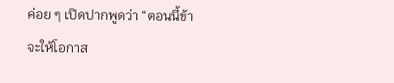ค่อย ๆ เปิดปากพูดว่า “ตอนนี้ข้าจะให้โอกาส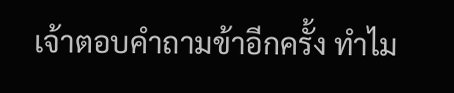เจ้าตอบคำถามข้าอีกครั้ง ทำไม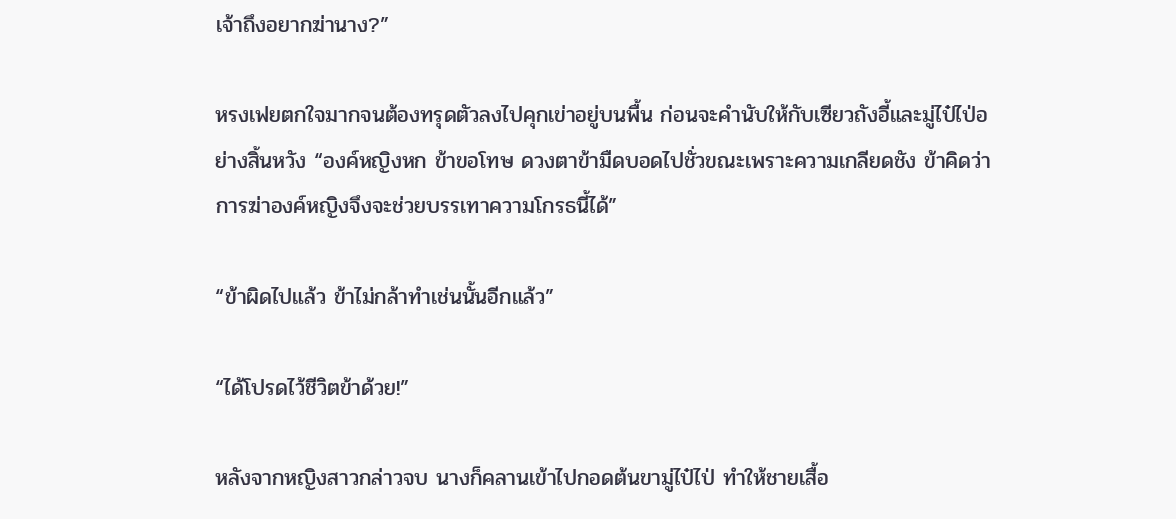เจ้าถึงอยากฆ่านาง?”

หรงเฟยตกใจมากจนต้องทรุดตัวลงไปคุกเข่าอยู่บนพื้น ก่อนจะคำนับให้กับเซียวถังอี้และมู่ไป๋ไป่อย่างสิ้นหวัง “องค์หญิงหก ข้าขอโทษ ดวงตาข้ามืดบอดไปชั่วขณะเพราะความเกลียดชัง ข้าคิดว่าการฆ่าองค์หญิงจึงจะช่วยบรรเทาความโกรธนี้ได้”

“ข้าผิดไปแล้ว ข้าไม่กล้าทำเช่นนั้นอีกแล้ว”

“ได้โปรดไว้ชีวิตข้าด้วย!”

หลังจากหญิงสาวกล่าวจบ นางก็คลานเข้าไปกอดต้นขามู่ไป๋ไป่ ทำให้ชายเสื้อ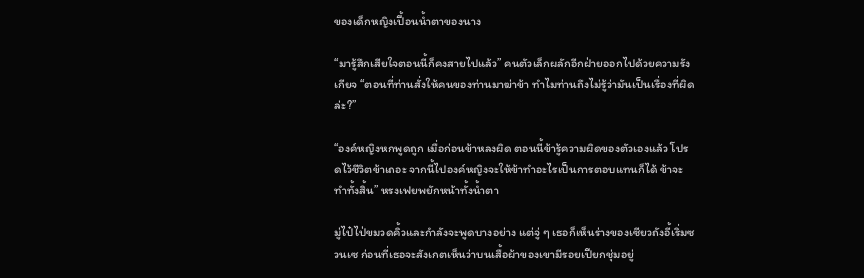ของเด็กหญิงเปื้อนน้ำตาของนาง

“มารู้สึกเสียใจตอนนี้ก็คงสายไปแล้ว” คนตัวเล็กผลักอีกฝ่ายออกไปด้วยความรังเกียจ “ตอนที่ท่านสั่งให้คนของท่านมาฆ่าข้า ทำไมท่านถึงไม่รู้ว่ามันเป็นเรื่องที่ผิดล่ะ?”

“องค์หญิงหกพูดถูก เมื่อก่อนข้าหลงผิด ตอนนี้ข้ารู้ความผิดของตัวเองแล้ว โปรดไว้ชีวิตข้าเถอะ จากนี้ไปองค์หญิงจะให้ข้าทำอะไรเป็นการตอบแทนก็ได้ ข้าจะทำทั้งสิ้น” หรงเฟยพยักหน้าทั้งน้ำตา

มู่ไป๋ไป่ขมวดคิ้วและกำลังจะพูดบางอย่าง แต่จู่ ๆ เธอก็เห็นร่างของเซียวถังอี้เริ่มซวนเซ ก่อนที่เธอจะสังเกตเห็นว่าบนเสื้อผ้าของเขามีรอยเปียกชุ่มอยู่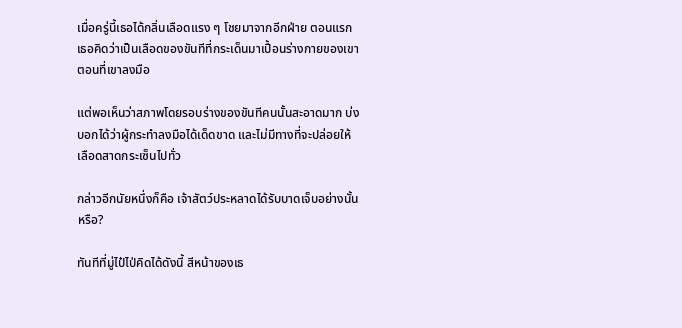เมื่อครู่นี้เธอได้กลิ่นเลือดแรง ๆ โชยมาจากอีกฝ่าย ตอนแรกเธอคิดว่าเป็นเลือดของขันทีที่กระเด็นมาเปื้อนร่างกายของเขาตอนที่เขาลงมือ

แต่พอเห็นว่าสภาพโดยรอบร่างของขันทีคนนั้นสะอาดมาก บ่งบอกได้ว่าผู้กระทำลงมือได้เด็ดขาด และไม่มีทางที่จะปล่อยให้เลือดสาดกระเซ็นไปทั่ว

กล่าวอีกนัยหนึ่งก็คือ เจ้าสัตว์ประหลาดได้รับบาดเจ็บอย่างนั้นหรือ?

ทันทีที่มู่ไป๋ไป่คิดได้ดังนี้ สีหน้าของเธ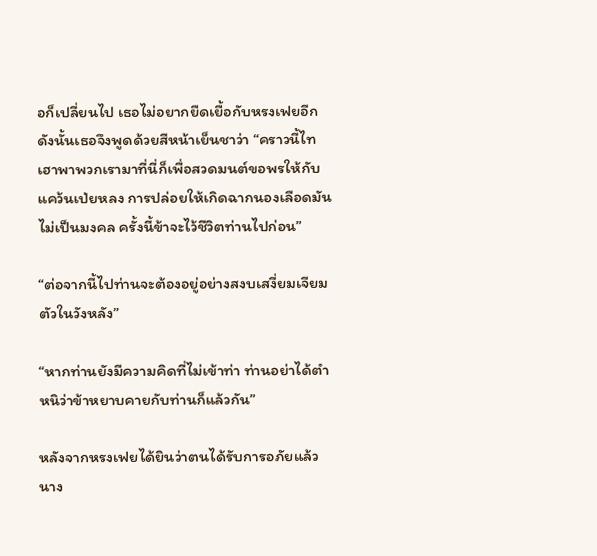อก็เปลี่ยนไป เธอไม่อยากยืดเยื้อกับหรงเฟยอีก ดังนั้นเธอจึงพูดด้วยสีหน้าเย็นชาว่า “คราวนี้ไทเฮาพาพวกเรามาที่นี่ก็เพื่อสวดมนต์ขอพรให้กับแคว้นเป่ยหลง การปล่อยให้เกิดฉากนองเลือดมันไม่เป็นมงคล ครั้งนี้ข้าจะไว้ชีวิตท่านไปก่อน”

“ต่อจากนี้ไปท่านจะต้องอยู่อย่างสงบเสงี่ยมเจียมตัวในวังหลัง”

“หากท่านยังมีความคิดที่ไม่เข้าท่า ท่านอย่าได้ตำหนิว่าข้าหยาบคายกับท่านก็แล้วกัน”

หลังจากหรงเฟยได้ยินว่าตนได้รับการอภัยแล้ว นาง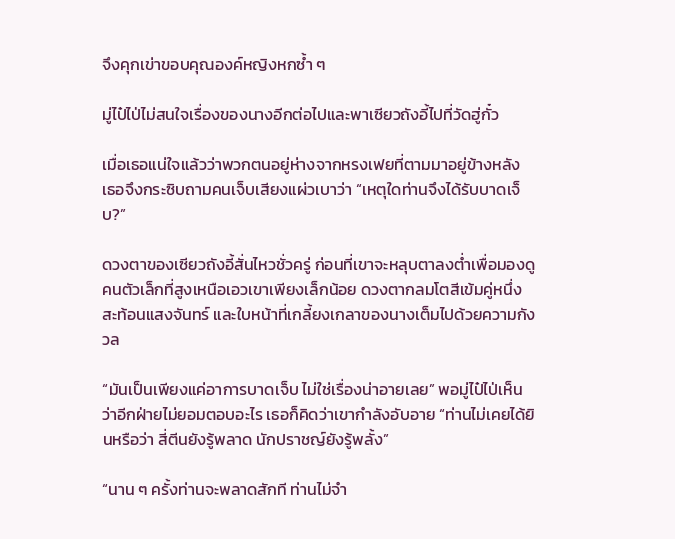จึงคุกเข่าขอบคุณองค์หญิงหกซ้ำ ๆ

มู่ไป๋ไป่ไม่สนใจเรื่องของนางอีกต่อไปและพาเซียวถังอี้ไปที่วัดฮู่กั๋ว

เมื่อเธอแน่ใจแล้วว่าพวกตนอยู่ห่างจากหรงเฟยที่ตามมาอยู่ข้างหลัง เธอจึงกระซิบถามคนเจ็บเสียงแผ่วเบาว่า “เหตุใดท่านจึงได้รับบาดเจ็บ?”

ดวงตาของเซียวถังอี้สั่นไหวชั่วครู่ ก่อนที่เขาจะหลุบตาลงต่ำเพื่อมองดูคนตัวเล็กที่สูงเหนือเอวเขาเพียงเล็กน้อย ดวงตากลมโตสีเข้มคู่หนึ่งสะท้อนแสงจันทร์ และใบหน้าที่เกลี้ยงเกลาของนางเต็มไปด้วยความกังวล

“มันเป็นเพียงแค่อาการบาดเจ็บ ไม่ใช่เรื่องน่าอายเลย” พอมู่ไป๋ไป่เห็นว่าอีกฝ่ายไม่ยอมตอบอะไร เธอก็คิดว่าเขากำลังอับอาย “ท่านไม่เคยได้ยินหรือว่า สี่ตีนยังรู้พลาด นักปราชญ์ยังรู้พลั้ง”

“นาน ๆ ครั้งท่านจะพลาดสักที ท่านไม่จำ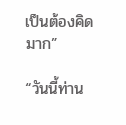เป็นต้องคิดมาก”

“วันนี้ท่าน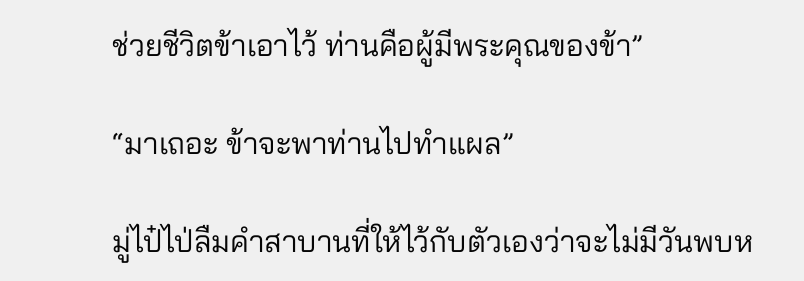ช่วยชีวิตข้าเอาไว้ ท่านคือผู้มีพระคุณของข้า”

“มาเถอะ ข้าจะพาท่านไปทำแผล”

มู่ไป๋ไป่ลืมคำสาบานที่ให้ไว้กับตัวเองว่าจะไม่มีวันพบห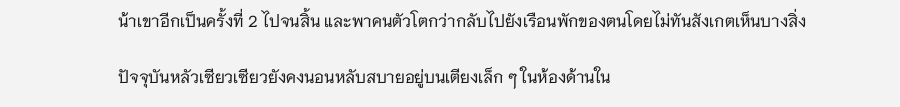น้าเขาอีกเป็นครั้งที่ 2 ไปจนสิ้น และพาคนตัวโตกว่ากลับไปยังเรือนพักของตนโดยไม่ทันสังเกตเห็นบางสิ่ง

ปัจจุบันหลัวเซียวเซียวยังคงนอนหลับสบายอยู่บนเตียงเล็ก ๆ ในห้องด้านใน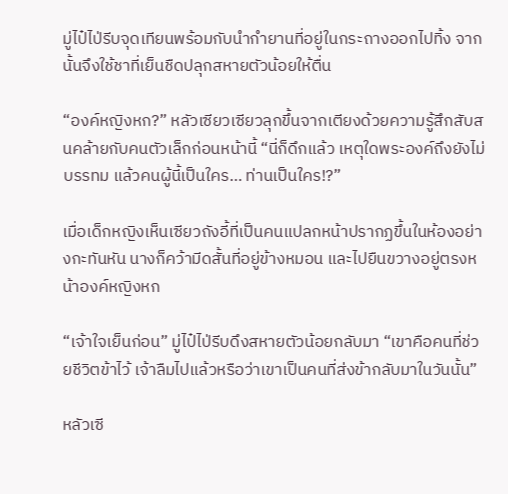มู่ไป๋ไป่รีบจุดเทียนพร้อมกับนำกำยานที่อยู่ในกระถางออกไปทิ้ง จากนั้นจึงใช้ชาที่เย็นชืดปลุกสหายตัวน้อยให้ตื่น

“องค์หญิงหก?” หลัวเซียวเซียวลุกขึ้นจากเตียงด้วยความรู้สึกสับสนคล้ายกับคนตัวเล็กก่อนหน้านี้ “นี่ก็ดึกแล้ว เหตุใดพระองค์ถึงยังไม่บรรทม แล้วคนผู้นี้เป็นใคร… ท่านเป็นใคร!?”

เมื่อเด็กหญิงเห็นเซียวถังอี้ที่เป็นคนแปลกหน้าปรากฏขึ้นในห้องอย่างกะทันหัน นางก็คว้ามีดสั้นที่อยู่ข้างหมอน และไปยืนขวางอยู่ตรงหน้าองค์หญิงหก

“เจ้าใจเย็นก่อน” มู่ไป๋ไป่รีบดึงสหายตัวน้อยกลับมา “เขาคือคนที่ช่วยชีวิตข้าไว้ เจ้าลืมไปแล้วหรือว่าเขาเป็นคนที่ส่งข้ากลับมาในวันนั้น”

หลัวเซี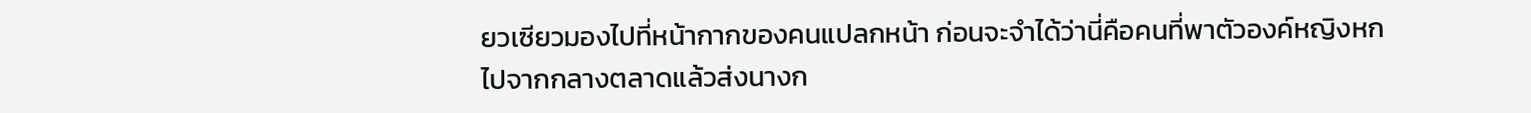ยวเซียวมองไปที่หน้ากากของคนแปลกหน้า ก่อนจะจำได้ว่านี่คือคนที่พาตัวองค์หญิงหกไปจากกลางตลาดแล้วส่งนางก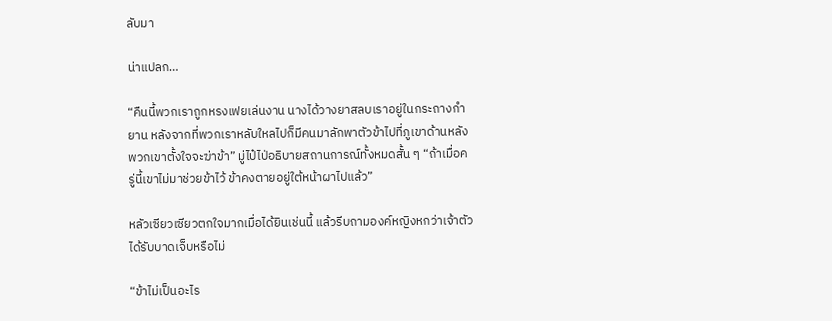ลับมา

น่าแปลก…

“คืนนี้พวกเราถูกหรงเฟยเล่นงาน นางได้วางยาสลบเราอยู่ในกระถางกำยาน หลังจากที่พวกเราหลับใหลไปก็มีคนมาลักพาตัวข้าไปที่ภูเขาด้านหลัง พวกเขาตั้งใจจะฆ่าข้า” มู่ไป๋ไป่อธิบายสถานการณ์ทั้งหมดสั้น ๆ “ถ้าเมื่อครู่นี้เขาไม่มาช่วยข้าไว้ ข้าคงตายอยู่ใต้หน้าผาไปแล้ว”

หลัวเซียวเซียวตกใจมากเมื่อได้ยินเช่นนี้ แล้วรีบถามองค์หญิงหกว่าเจ้าตัวได้รับบาดเจ็บหรือไม่

“ข้าไม่เป็นอะไร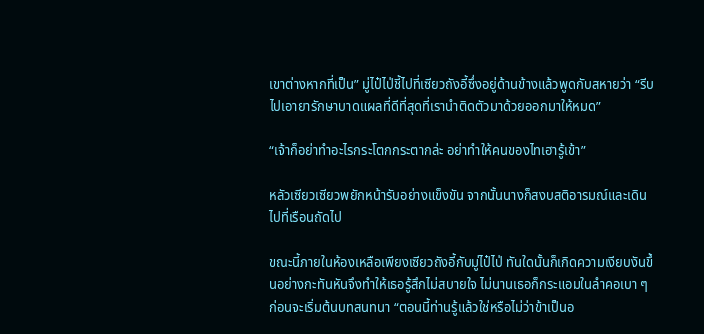เขาต่างหากที่เป็น” มู่ไป๋ไป่ชี้ไปที่เซียวถังอี้ซึ่งอยู่ด้านข้างแล้วพูดกับสหายว่า “รีบไปเอายารักษาบาดแผลที่ดีที่สุดที่เรานำติดตัวมาด้วยออกมาให้หมด”

“เจ้าก็อย่าทำอะไรกระโตกกระตากล่ะ อย่าทำให้คนของไทเฮารู้เข้า”

หลัวเซียวเซียวพยักหน้ารับอย่างแข็งขัน จากนั้นนางก็สงบสติอารมณ์และเดินไปที่เรือนถัดไป

ขณะนี้ภายในห้องเหลือเพียงเซียวถังอี้กับมู่ไป๋ไป่ ทันใดนั้นก็เกิดความเงียบงันขึ้นอย่างกะทันหันจึงทำให้เธอรู้สึกไม่สบายใจ ไม่นานเธอก็กระแอมในลำคอเบา ๆ ก่อนจะเริ่มต้นบทสนทนา “ตอนนี้ท่านรู้แล้วใช่หรือไม่ว่าข้าเป็นอ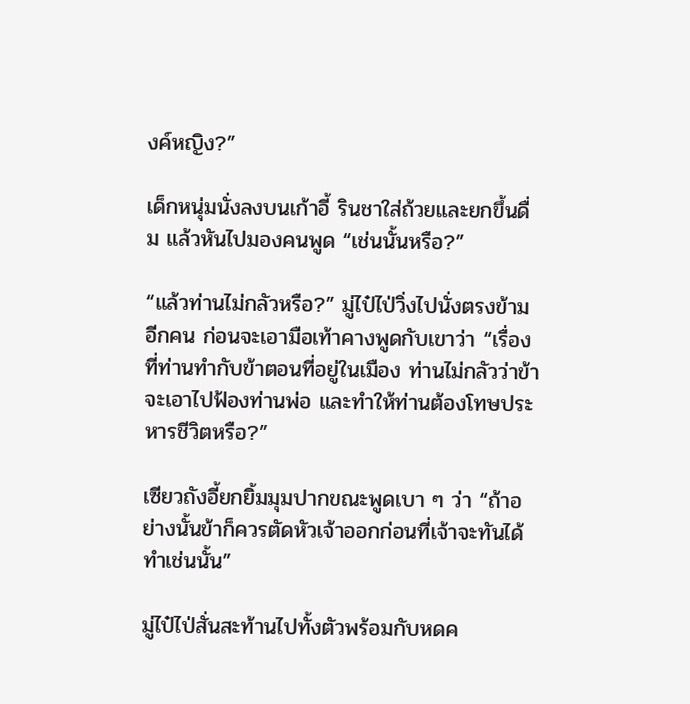งค์หญิง?”

เด็กหนุ่มนั่งลงบนเก้าอี้ รินชาใส่ถ้วยและยกขึ้นดื่ม แล้วหันไปมองคนพูด “เช่นนั้นหรือ?”

“แล้วท่านไม่กลัวหรือ?” มู่ไป๋ไป่วิ่งไปนั่งตรงข้ามอีกคน ก่อนจะเอามือเท้าคางพูดกับเขาว่า “เรื่องที่ท่านทำกับข้าตอนที่อยู่ในเมือง ท่านไม่กลัวว่าข้าจะเอาไปฟ้องท่านพ่อ และทำให้ท่านต้องโทษประหารชีวิตหรือ?”

เซียวถังอี้ยกยิ้มมุมปากขณะพูดเบา ๆ ว่า “ถ้าอย่างนั้นข้าก็ควรตัดหัวเจ้าออกก่อนที่เจ้าจะทันได้ทำเช่นนั้น”

มู่ไป๋ไป่สั่นสะท้านไปทั้งตัวพร้อมกับหดค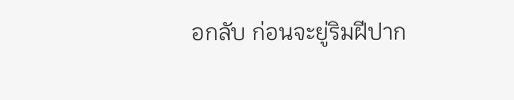อกลับ ก่อนจะยู่ริมฝีปาก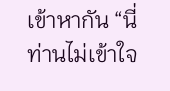เข้าหากัน “นี่ท่านไม่เข้าใจ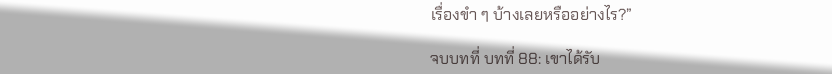เรื่องขำ ๆ บ้างเลยหรืออย่างไร?”

จบบทที่ บทที่ 88: เขาได้รับ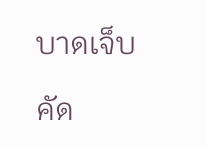บาดเจ็บ

คัด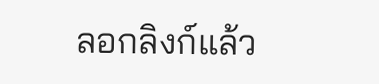ลอกลิงก์แล้ว